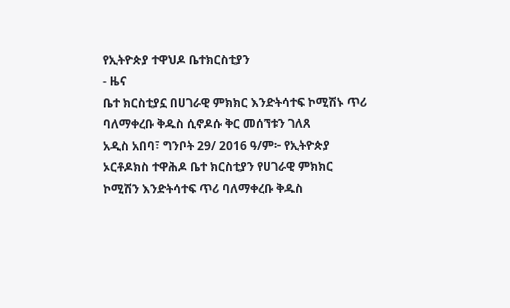የኢትዮጵያ ተዋህዶ ቤተክርስቲያን
- ዜና
ቤተ ክርስቲያኗ በሀገራዊ ምክክር እንድትሳተፍ ኮሚሽኑ ጥሪ ባለማቀረቡ ቅዱስ ሲኖዶሱ ቅር መሰኘቱን ገለጸ
አዲስ አበባ፣ ግንቦት 29/ 2016 ዓ/ም፦ የኢትዮጵያ ኦርቶዶክስ ተዋሕዶ ቤተ ክርስቲያን የሀገራዊ ምክክር ኮሚሽን እንድትሳተፍ ጥሪ ባለማቀረቡ ቅዱስ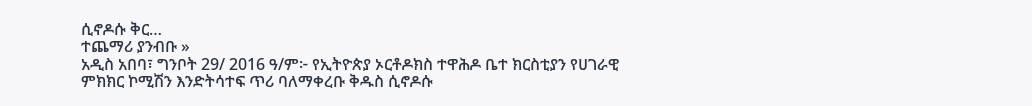ሲኖዶሱ ቅር…
ተጨማሪ ያንብቡ »
አዲስ አበባ፣ ግንቦት 29/ 2016 ዓ/ም፦ የኢትዮጵያ ኦርቶዶክስ ተዋሕዶ ቤተ ክርስቲያን የሀገራዊ ምክክር ኮሚሽን እንድትሳተፍ ጥሪ ባለማቀረቡ ቅዱስ ሲኖዶሱ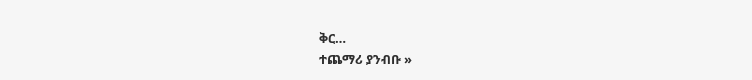ቅር…
ተጨማሪ ያንብቡ »